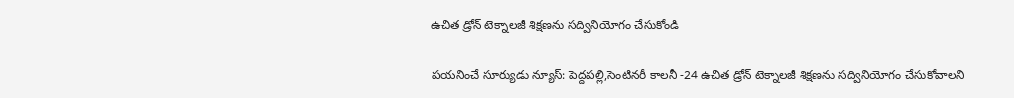ఉచిత డ్రోన్ టెక్నాలజీ శిక్షణను సద్వినియోగం చేసుకోండి

పయనించే సూర్యుడు న్యూస్: పెద్దపల్లి,సెంటినరీ కాలనీ -24 ఉచిత డ్రోన్ టెక్నాలజీ శిక్షణను సద్వినియోగం చేసుకోవాలని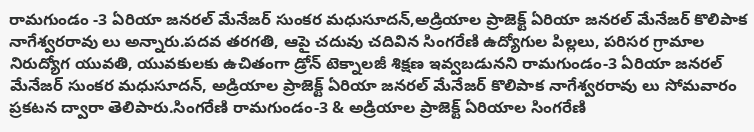రామగుండం -3 ఏరియా జనరల్ మేనేజర్ సుంకర మధుసూదన్,అడ్రియాల ప్రాజెక్ట్ ఏరియా జనరల్ మేనేజర్ కొలిపాక నాగేశ్వరరావు లు అన్నారు.పదవ తరగతి, ఆపై చదువు చదివిన సింగరేణి ఉద్యోగుల పిల్లలు, పరిసర గ్రామాల నిరుద్యోగ యువతి, యువకులకు ఉచితంగా డ్రోన్ టెక్నాలజీ శిక్షణ ఇవ్వబడునని రామగుండం-3 ఏరియా జనరల్ మేనేజర్ సుంకర మధుసూదన్, అడ్రియాల ప్రాజెక్ట్ ఏరియా జనరల్ మేనేజర్ కొలిపాక నాగేశ్వరరావు లు సోమవారం ప్రకటన ద్వారా తెలిపారు.సింగరేణి రామగుండం-3 & అడ్రియాల ప్రాజెక్ట్ ఏరియాల సింగరేణి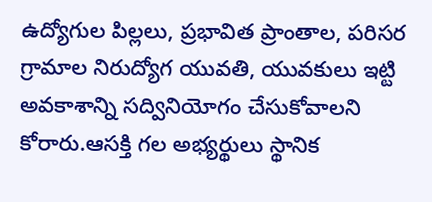ఉద్యోగుల పిల్లలు, ప్రభావిత ప్రాంతాల, పరిసర గ్రామాల నిరుద్యోగ యువతి, యువకులు ఇట్టి అవకాశాన్ని సద్వినియోగం చేసుకోవాలని కోరారు.ఆసక్తి గల అభ్యర్థులు స్థానిక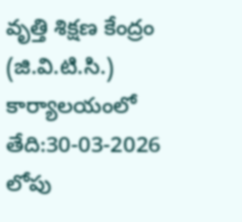వృత్తి శిక్షణ కేంద్రం (జి.వి.టి.సి.) కార్యాలయంలో తేది:30-03-2026 లోపు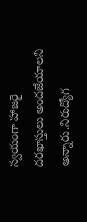స్వయంగా హాజరై దరఖాస్తులు అందజేయాలని అన్నారు.నిరుద్యోగ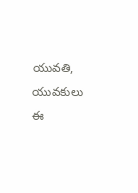యువతి, యువకులు ఈ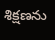శిక్షణను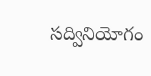సద్వినియోగం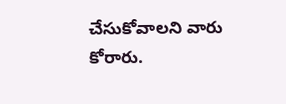చేసుకోవాలని వారు కోరారు.